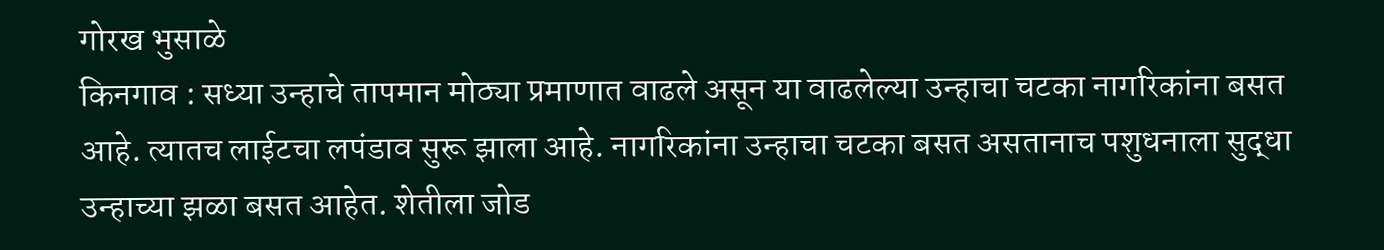गोरख भुसाळे
किनगाव : सध्या उन्हाचे तापमान मोठ्या प्रमाणात वाढले असून या वाढलेल्या उन्हाचा चटका नागरिकांना बसत आहे. त्यातच लाईटचा लपंडाव सुरू झाला आहे. नागरिकांना उन्हाचा चटका बसत असतानाच पशुधनाला सुद्धा उन्हाच्या झळा बसत आहेत. शेतीला जोड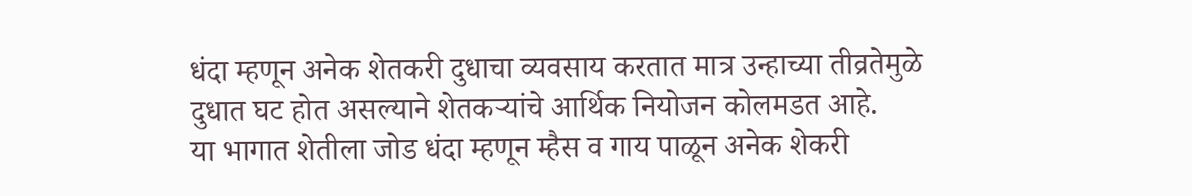धंदा म्हणून अनेक शेतकरी दुधाचा व्यवसाय करतात मात्र उन्हाच्या तीव्रतेमुळे दुधात घट होत असल्याने शेतकऱ्यांचे आर्थिक नियोजन कोलमडत आहे.
या भागात शेतीला जोड धंदा म्हणून म्हैस व गाय पाळून अनेक शेकरी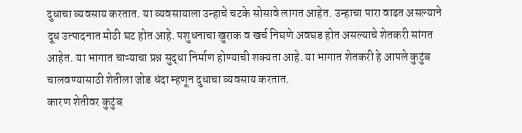दुधाचा व्यवसाय करतात. या व्यवसायाला उन्हाचे चटके सोसावे लागत आहेत. उन्हाचा पारा वाढत असल्याने दूध उत्पादनात मोठी घट होत आहे. पशुधनाचा खुराक व खर्च निघणे अवघड होत असल्याचे शेतकरी सांगत आहेत. या भागात चाऱ्याचा प्रश्न सुद्धा निर्माण होण्याची शक्यता आहे. या भागात शेतकरी हे आपले कुटुंब चालवण्यासाठी शेतीला जोड धंदा म्हणून दुधाचा व्यवसाय करतात.
कारण शेतीवर कुटुंब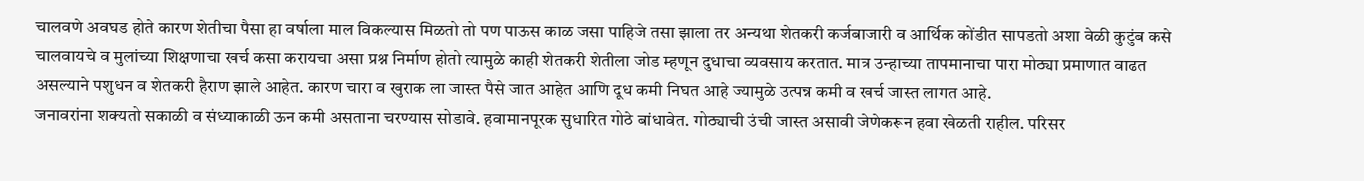चालवणे अवघड होते कारण शेतीचा पैसा हा वर्षाला माल विकल्यास मिळतो तो पण पाऊस काळ जसा पाहिजे तसा झाला तर अन्यथा शेतकरी कर्जबाजारी व आर्थिक कोंडीत सापडतो अशा वेळी कुटुंब कसे चालवायचे व मुलांच्या शिक्षणाचा खर्च कसा करायचा असा प्रश्न निर्माण होतो त्यामुळे काही शेतकरी शेतीला जोड म्हणून दुधाचा व्यवसाय करतात. मात्र उन्हाच्या तापमानाचा पारा मोठ्या प्रमाणात वाढत असल्याने पशुधन व शेतकरी हैराण झाले आहेत. कारण चारा व खुराक ला जास्त पैसे जात आहेत आणि दूध कमी निघत आहे ज्यामुळे उत्पन्न कमी व खर्च जास्त लागत आहे.
जनावरांना शक्यतो सकाळी व संध्याकाळी ऊन कमी असताना चरण्यास सोडावे. हवामानपूरक सुधारित गोठे बांधावेत. गोठ्याची उंची जास्त असावी जेणेकरून हवा खेळती राहील. परिसर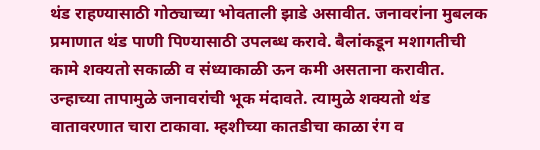थंड राहण्यासाठी गोठ्याच्या भोवताली झाडे असावीत. जनावरांना मुबलक प्रमाणात थंड पाणी पिण्यासाठी उपलब्ध करावे. बैलांकडून मशागतीची कामे शक्यतो सकाळी व संध्याकाळी ऊन कमी असताना करावीत. उन्हाच्या तापामुळे जनावरांची भूक मंदावते. त्यामुळे शक्यतो थंड वातावरणात चारा टाकावा. म्हशीच्या कातडीचा काळा रंग व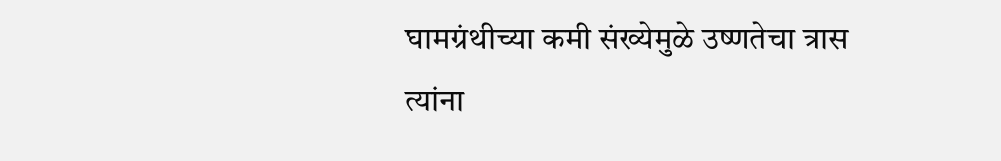घामग्रंथीच्या कमी संख्येमुळे उष्णतेचा त्रास त्यांना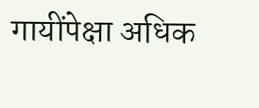गायींपेक्षा अधिक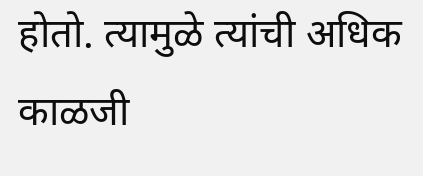होतो. त्यामुळे त्यांची अधिक काळजी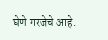घेणे गरजेचे आहे.